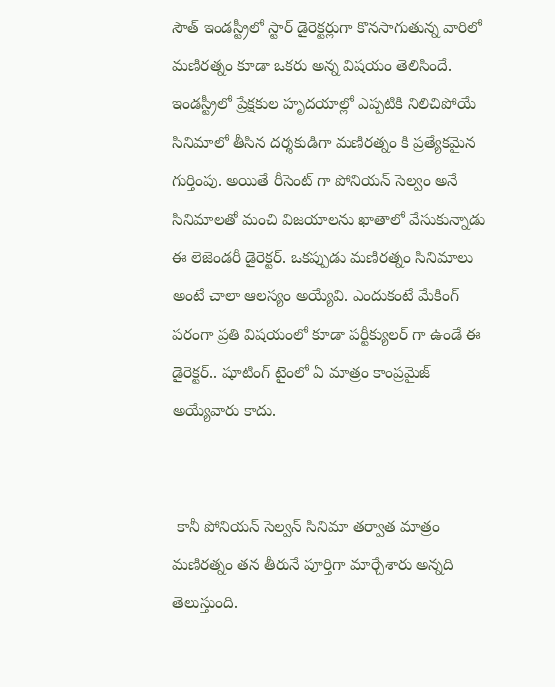సౌత్ ఇండస్ట్రీలో స్టార్ డైరెక్టర్లుగా కొనసాగుతున్న వారిలో మణిరత్నం కూడా ఒకరు అన్న విషయం తెలిసిందే. ఇండస్ట్రీలో ప్రేక్షకుల హృదయాల్లో ఎప్పటికి నిలిచిపోయే సినిమాలో తీసిన దర్శకుడిగా మణిరత్నం కి ప్రత్యేకమైన గుర్తింపు. అయితే రీసెంట్ గా పోనియన్ సెల్వం అనే సినిమాలతో మంచి విజయాలను ఖాతాలో వేసుకున్నాడు ఈ లెజెండరీ డైరెక్టర్. ఒకప్పుడు మణిరత్నం సినిమాలు అంటే చాలా ఆలస్యం అయ్యేవి. ఎందుకంటే మేకింగ్ పరంగా ప్రతి విషయంలో కూడా పర్టీక్యులర్ గా ఉండే ఈ డైరెక్టర్.. షూటింగ్ టైంలో ఏ మాత్రం కాంప్రమైజ్  అయ్యేవారు కాదు.


 కానీ పోనియన్ సెల్వన్ సినిమా తర్వాత మాత్రం మణిరత్నం తన తీరునే పూర్తిగా మార్చేశారు అన్నది తెలుస్తుంది.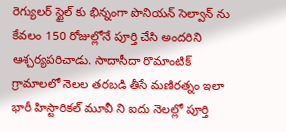రెగ్యులర్ స్టైల్ కు భిన్నంగా పొనియన్ సెల్వాన్ ను కేవలం 150 రోజుల్లోనే పూర్తి చేసి అందరిని ఆశ్చర్యపరిచాడు. సాదాసీదా రొమాంటిక్ గ్రామాలలో నెలల తరబడి తీసే మణిరత్నం ఇలా భారీ హిస్టారికల్ మూవీ ని ఐదు నెలల్లో పూర్తి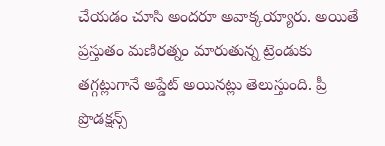చేయడం చూసి అందరూ అవాక్కయ్యారు. అయితే ప్రస్తుతం మణిరత్నం మారుతున్న ట్రెండుకు తగ్గట్లుగానే అప్డేట్ అయినట్లు తెలుస్తుంది. ప్రీ ప్రొడక్షన్స్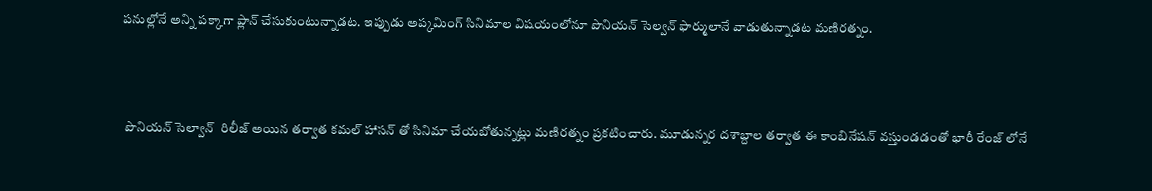పనుల్లోనే అన్ని పక్కాగా ప్లాన్ చేసుకుంటున్నాడట. ఇప్పుడు అప్కమింగ్ సినిమాల విషయంలోనూ పొనియన్ సెల్వన్ ఫార్ములానే వాడుతున్నాడట మణిరత్నం.



 పొనియన్ సెల్వాన్  రిలీజ్ అయిన తర్వాత కమల్ హాసన్ తో సినిమా చేయబోతున్నట్లు మణిరత్నం ప్రకటించారు. మూడున్నర దశాబ్దాల తర్వాత ఈ కాంబినేషన్ వస్తుండడంతో భారీ రేంజ్ లోనే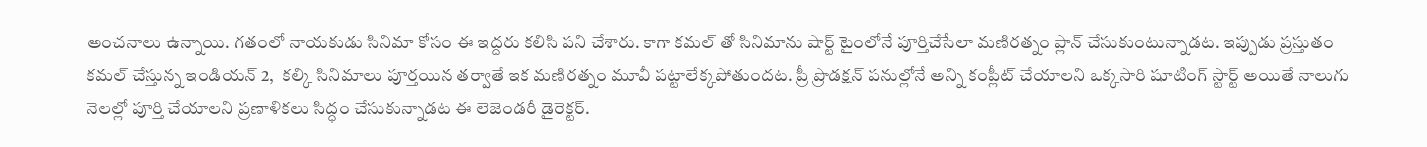అంచనాలు ఉన్నాయి. గతంలో నాయకుడు సినిమా కోసం ఈ ఇద్దరు కలిసి పని చేశారు. కాగా కమల్ తో సినిమాను షార్ట్ టైంలోనే పూర్తిచేసేలా మణిరత్నం ప్లాన్ చేసుకుంటున్నాడట. ఇప్పుడు ప్రస్తుతం కమల్ చేస్తున్న ఇండియన్ 2,  కల్కి సినిమాలు పూర్తయిన తర్వాతే ఇక మణిరత్నం మూవీ పట్టాలేక్కపోతుందట. ప్రీ ప్రొడక్షన్ పనుల్లోనే అన్ని కంప్లీట్ చేయాలని ఒక్కసారి షూటింగ్ స్టార్ట్ అయితే నాలుగు నెలల్లో పూర్తి చేయాలని ప్రణాళికలు సిద్ధం చేసుకున్నాడట ఈ లెజెండరీ డైరెక్టర్.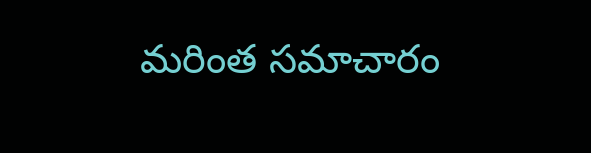మరింత సమాచారం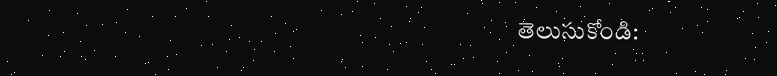తెలుసుకోండి: